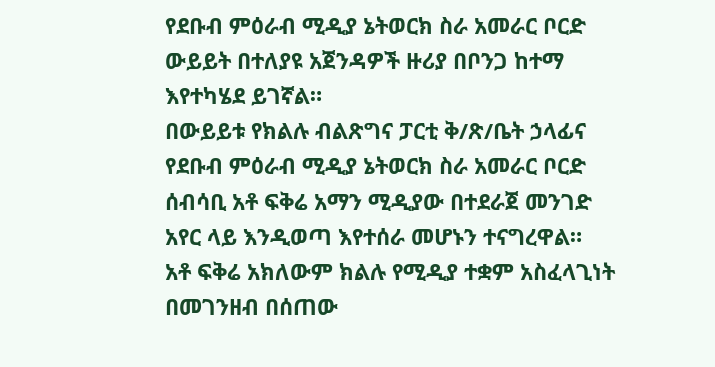የደቡብ ምዕራብ ሚዲያ ኔትወርክ ስራ አመራር ቦርድ ውይይት በተለያዩ አጀንዳዎች ዙሪያ በቦንጋ ከተማ እየተካሄደ ይገኛል።
በውይይቱ የክልሉ ብልጽግና ፓርቲ ቅ/ጽ/ቤት ኃላፊና የደቡብ ምዕራብ ሚዲያ ኔትወርክ ስራ አመራር ቦርድ ሰብሳቢ አቶ ፍቅሬ አማን ሚዲያው በተደራጀ መንገድ አየር ላይ እንዲወጣ እየተሰራ መሆኑን ተናግረዋል።
አቶ ፍቅሬ አክለውም ክልሉ የሚዲያ ተቋም አስፈላጊነት በመገንዘብ በሰጠው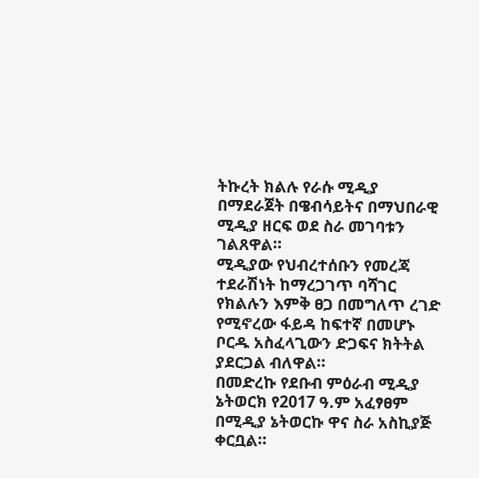ትኩረት ክልሉ የራሱ ሚዲያ በማደራጀት በዌብሳይትና በማህበራዊ ሚዲያ ዘርፍ ወደ ስራ መገባቱን ገልጸዋል።
ሚዲያው የህብረተሰቡን የመረጃ ተደራሽነት ከማረጋገጥ ባሻገር የክልሉን እምቅ ፀጋ በመግለጥ ረገድ የሚኖረው ፋይዳ ከፍተኛ በመሆኑ ቦርዱ አስፈላጊውን ድጋፍና ክትትል ያደርጋል ብለዋል።
በመድረኩ የደቡብ ምዕራብ ሚዲያ ኔትወርክ የ2017 ዓ.ም አፈፃፀም በሚዲያ ኔትወርኩ ዋና ስራ አስኪያጅ ቀርቧል።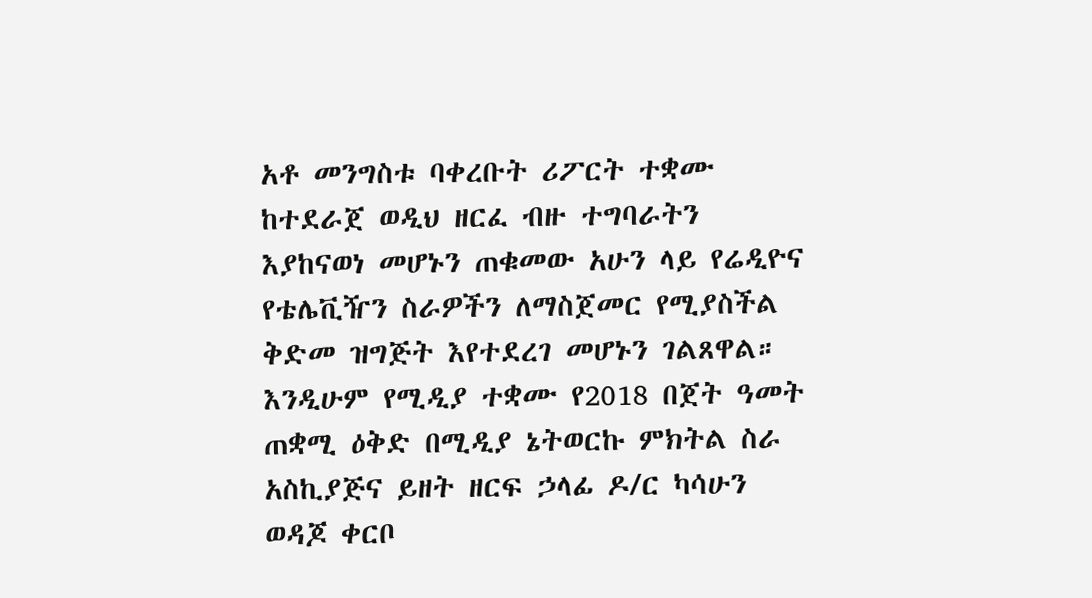አቶ መንግስቱ ባቀረቡት ሪፖርት ተቋሙ ከተደራጀ ወዲህ ዘርፈ ብዙ ተግባራትን እያከናወነ መሆኑን ጠቁመው አሁን ላይ የሬዲዮና የቴሌቪዥን ስራዎችን ለማስጀመር የሚያስችል ቅድመ ዝግጅት እየተደረገ መሆኑን ገልጸዋል።
እንዲሁም የሚዲያ ተቋሙ የ2018 በጀት ዓመት ጠቋሚ ዕቅድ በሚዲያ ኔትወርኩ ምክትል ስራ አስኪያጅና ይዘት ዘርፍ ኃላፊ ዶ/ር ካሳሁን ወዳጆ ቀርቦ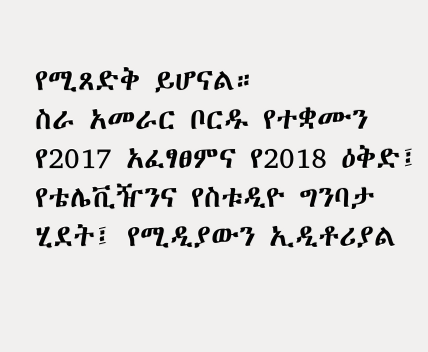የሚጸድቅ ይሆናል።
ስራ አመራር ቦርዱ የተቋሙን የ2017 አፈፃፀምና የ2018 ዕቅድ፤ የቴሌቪዥንና የስቱዲዮ ግንባታ ሂደት፤ የሚዲያውን ኢዲቶሪያል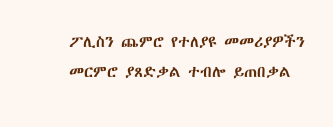ፖሊስን ጨምሮ የተለያዩ መመሪያዎችን መርምሮ ያጸድቃል ተብሎ ይጠበቃል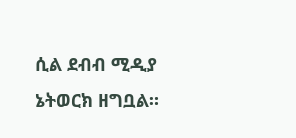ሲል ደብብ ሚዲያ ኔትወርክ ዘግቧል።